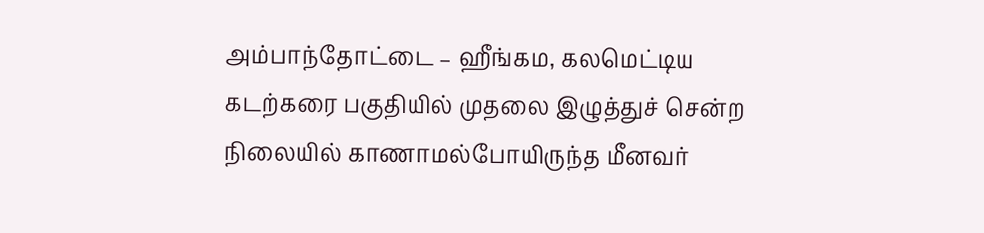அம்பாந்தோட்டை – ஹீங்கம, கலமெட்டிய கடற்கரை பகுதியில் முதலை இழுத்துச் சென்ற நிலையில் காணாமல்போயிருந்த மீனவர்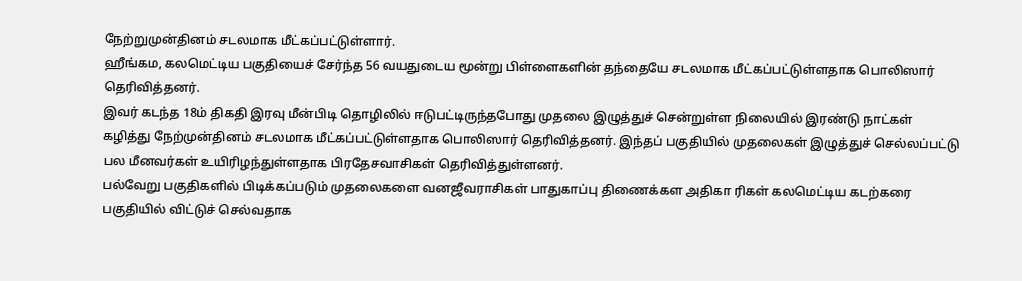நேற்றுமுன்தினம் சடலமாக மீட்கப்பட்டுள்ளார்.
ஹீங்கம, கலமெட்டிய பகுதியைச் சேர்ந்த 56 வயதுடைய மூன்று பிள்ளைகளின் தந்தையே சடலமாக மீட்கப்பட்டுள்ளதாக பொலிஸார் தெரிவித்தனர்.
இவர் கடந்த 18ம் திகதி இரவு மீன்பிடி தொழிலில் ஈடுபட்டிருந்தபோது முதலை இழுத்துச் சென்றுள்ள நிலையில் இரண்டு நாட்கள் கழித்து நேற்முன்தினம் சடலமாக மீட்கப்பட்டுள்ளதாக பொலிஸார் தெரிவித்தனர். இந்தப் பகுதியில் முதலைகள் இழுத்துச் செல்லப்பட்டு பல மீனவர்கள் உயிரிழந்துள்ளதாக பிரதேசவாசிகள் தெரிவித்துள்ளனர்.
பல்வேறு பகுதிகளில் பிடிக்கப்படும் முதலைகளை வனஜீவராசிகள் பாதுகாப்பு திணைக்கள அதிகா ரிகள் கலமெட்டிய கடற்கரை பகுதியில் விட்டுச் செல்வதாக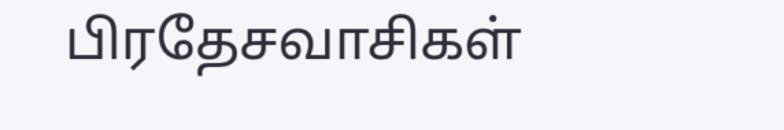பிரதேசவாசிகள்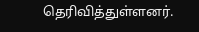தெரிவித்துள்ளனர்.